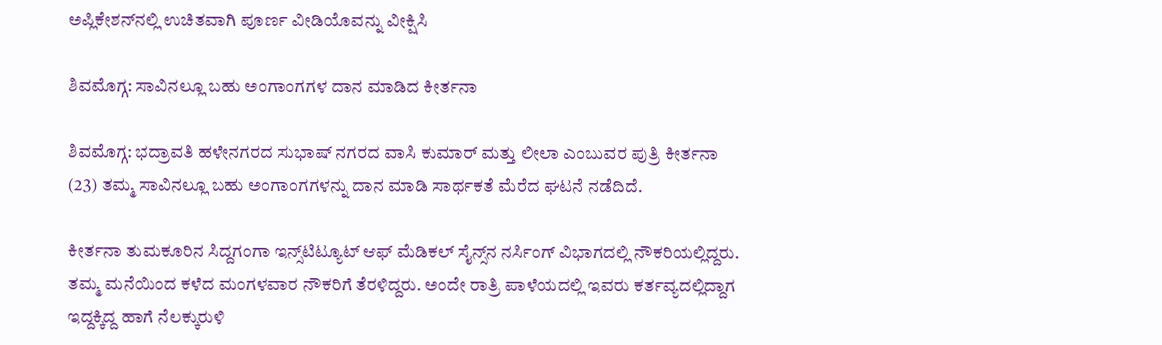ಅಪ್ಲಿಕೇಶನ್‌ನಲ್ಲಿ ಉಚಿತವಾಗಿ ಪೂರ್ಣ ವೀಡಿಯೊವನ್ನು ವೀಕ್ಷಿಸಿ

ಶಿವಮೊಗ್ಗ: ಸಾವಿನಲ್ಲೂ ಬಹು ಅಂಗಾಂಗಗಳ ದಾನ ಮಾಡಿದ ಕೀರ್ತನಾ

ಶಿವಮೊಗ್ಗ: ಭದ್ರಾವತಿ ಹಳೇನಗರದ ಸುಭಾಷ್ ನಗರದ ವಾಸಿ ಕುಮಾರ್ ಮತ್ತು ಲೀಲಾ ಎಂಬುವರ ಪುತ್ರಿ ಕೀರ್ತನಾ (23) ತಮ್ಮ ಸಾವಿನಲ್ಲೂ ಬಹು ಅಂಗಾಂಗಗಳನ್ನು ದಾನ ಮಾಡಿ ಸಾರ್ಥಕತೆ ಮೆರೆದ ಘಟನೆ ನಡೆದಿದೆ.

ಕೀರ್ತನಾ ತುಮಕೂರಿನ ಸಿದ್ದಗಂಗಾ ಇನ್ಸ್‌ಟಿಟ್ಯೂಟ್ ಆಫ್ ಮೆಡಿಕಲ್ ಸೈನ್ಸ್‌ನ ನರ್ಸಿಂಗ್ ವಿಭಾಗದಲ್ಲಿ ನೌಕರಿಯಲ್ಲಿದ್ದರು. ತಮ್ಮ ಮನೆಯಿಂದ ಕಳೆದ ಮಂಗಳವಾರ ನೌಕರಿಗೆ ತೆರಳಿದ್ದರು. ಅಂದೇ ರಾತ್ರಿ ಪಾಳೆಯದಲ್ಲಿ ಇವರು ಕರ್ತವ್ಯದಲ್ಲಿದ್ದಾಗ ಇದ್ದಕ್ಕಿದ್ದ ಹಾಗೆ ನೆಲಕ್ಕುರುಳಿ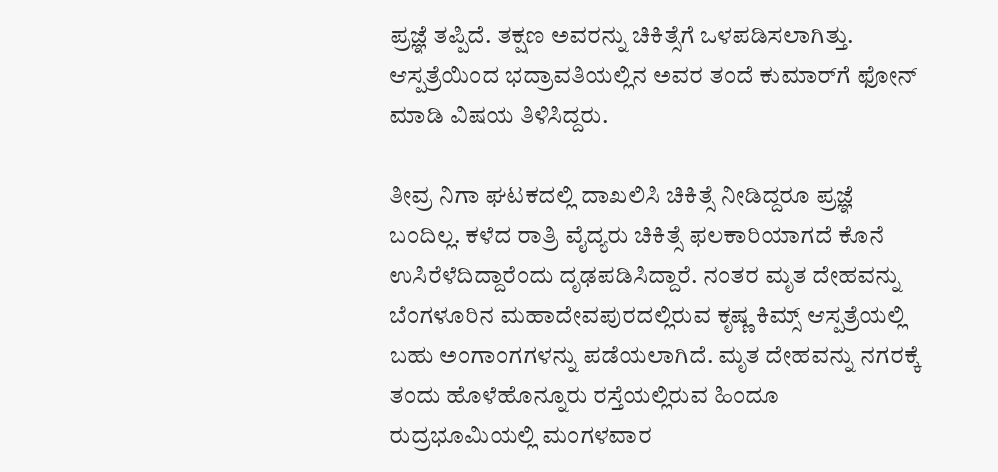ಪ್ರಜ್ಞೆ ತಪ್ಪಿದೆ. ತಕ್ಷಣ ಅವರನ್ನು ಚಿಕಿತ್ಸೆಗೆ ಒಳಪಡಿಸಲಾಗಿತ್ತು. ಆಸ್ಪತ್ರೆಯಿಂದ ಭದ್ರಾವತಿಯಲ್ಲಿನ ಅವರ ತಂದೆ ಕುಮಾರ್‌ಗೆ ಫೋನ್ ಮಾಡಿ ವಿಷಯ ತಿಳಿಸಿದ್ದರು.

ತೀವ್ರ ನಿಗಾ ಘಟಕದಲ್ಲಿ ದಾಖಲಿಸಿ ಚಿಕಿತ್ಸೆ ನೀಡಿದ್ದರೂ ಪ್ರಜ್ಞೆ ಬಂದಿಲ್ಲ. ಕಳೆದ ರಾತ್ರಿ ವೈದ್ಯರು ಚಿಕಿತ್ಸೆ ಫಲಕಾರಿಯಾಗದೆ ಕೊನೆ ಉಸಿರೆಳೆದಿದ್ದಾರೆಂದು ದೃಢಪಡಿಸಿದ್ದಾರೆ. ನಂತರ ಮೃತ ದೇಹವನ್ನು ಬೆಂಗಳೂರಿನ ಮಹಾದೇವಪುರದಲ್ಲಿರುವ ಕೃಷ್ಣ ಕಿಮ್ಸ್ ಆಸ್ಪತ್ರೆಯಲ್ಲಿ ಬಹು ಅಂಗಾಂಗಗಳನ್ನು ಪಡೆಯಲಾಗಿದೆ. ಮೃತ ದೇಹವನ್ನು ನಗರಕ್ಕೆ ತಂದು ಹೊಳೆಹೊನ್ನೂರು ರಸ್ತೆಯಲ್ಲಿರುವ ಹಿಂದೂ ರುದ್ರಭೂಮಿಯಲ್ಲಿ ಮಂಗಳವಾರ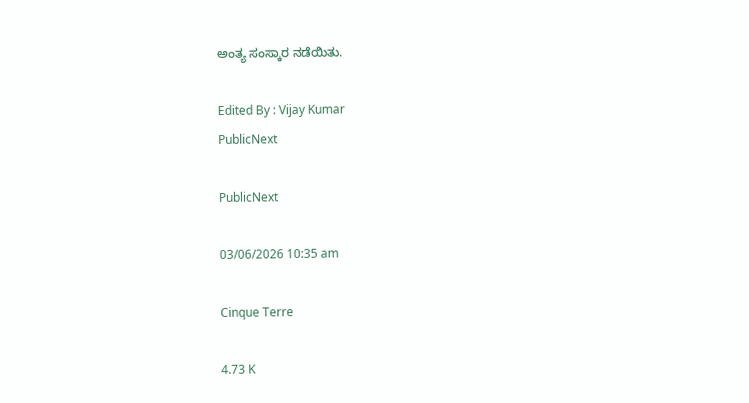ಅಂತ್ಯ ಸಂಸ್ಕಾರ ನಡೆಯಿತು.

Edited By : Vijay Kumar
PublicNext

PublicNext

03/06/2026 10:35 am

Cinque Terre

4.73 K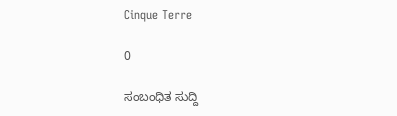Cinque Terre

0

ಸಂಬಂಧಿತ ಸುದ್ದಿ